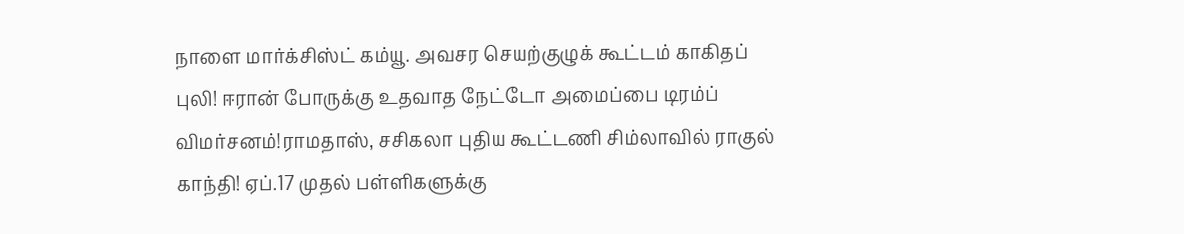நாளை மார்க்சிஸ்ட் கம்யூ. அவசர செயற்குழுக் கூட்டம் காகிதப் புலி! ஈரான் போருக்கு உதவாத நேட்டோ அமைப்பை டிரம்ப் விமர்சனம்!ராமதாஸ், சசிகலா புதிய கூட்டணி சிம்லாவில் ராகுல் காந்தி! ஏப்.17 முதல் பள்ளிகளுக்கு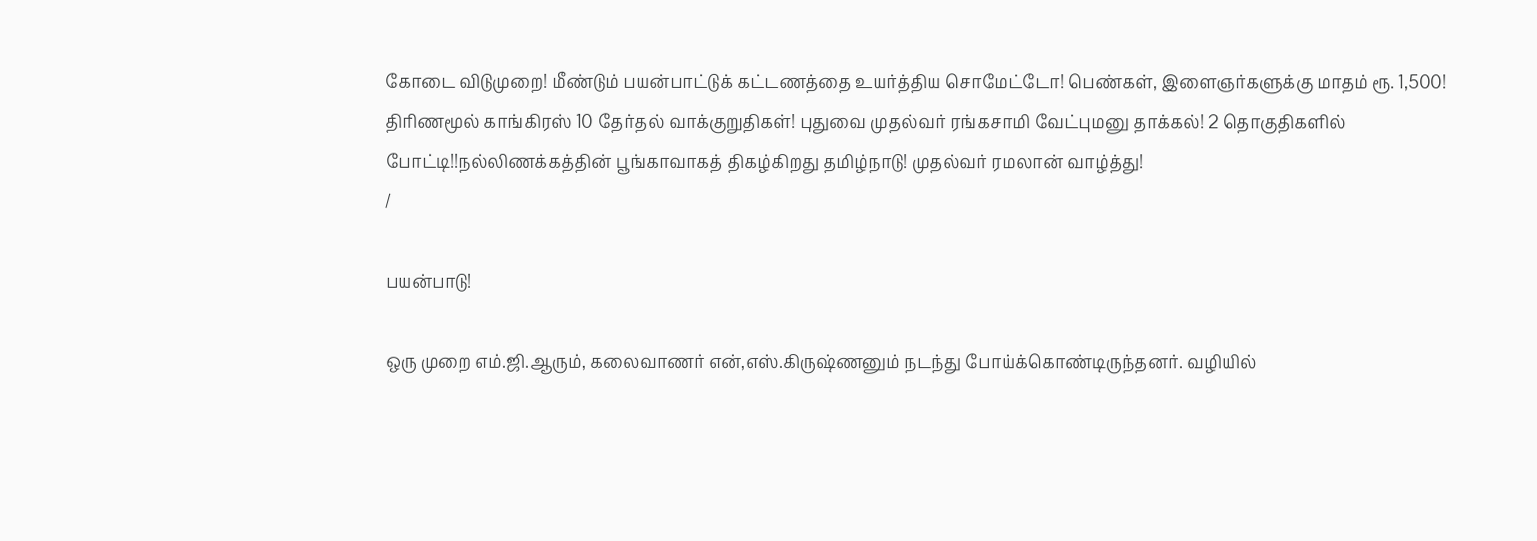கோடை விடுமுறை! மீண்டும் பயன்பாட்டுக் கட்டணத்தை உயர்த்திய சொமேட்டோ! பெண்கள், இளைஞர்களுக்கு மாதம் ரூ. 1,500! திரிணமூல் காங்கிரஸ் 10 தேர்தல் வாக்குறுதிகள்! புதுவை முதல்வர் ரங்கசாமி வேட்புமனு தாக்கல்! 2 தொகுதிகளில் போட்டி!!நல்லிணக்கத்தின் பூங்காவாகத் திகழ்கிறது தமிழ்நாடு! முதல்வர் ரமலான் வாழ்த்து!
/

பயன்பாடு!

ஒரு முறை எம்.ஜி.ஆரும், கலைவாணர் என்,எஸ்.கிருஷ்ணனும் நடந்து போய்க்கொண்டிருந்தனர். வழியில்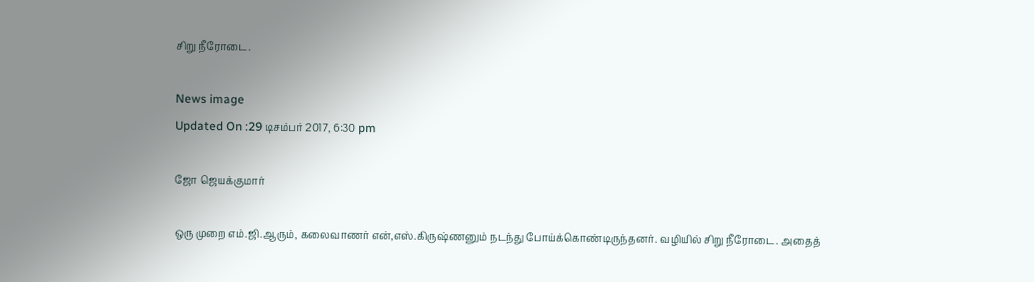சிறு நீரோடை.

News image
Updated On :29 டிசம்பர் 2017, 6:30 pm

ஜோ ஜெயக்குமார்

ஒரு முறை எம்.ஜி.ஆரும், கலைவாணர் என்,எஸ்.கிருஷ்ணனும் நடந்து போய்க்கொண்டிருந்தனர். வழியில் சிறு நீரோடை. அதைத்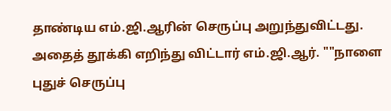தாண்டிய எம்.ஜி.ஆரின் செருப்பு அறுந்துவிட்டது. அதைத் தூக்கி எறிந்து விட்டார் எம்.ஜி.ஆர். ""நாளை புதுச் செருப்பு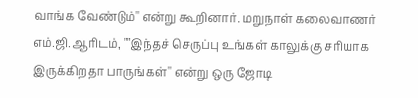வாங்க வேண்டும்'' என்று கூறினார். மறுநாள் கலைவாணர் எம்.ஜி.ஆரிடம், ""இந்தச் செருப்பு உங்கள் காலுக்கு சரியாக இருக்கிறதா பாருங்கள்'' என்று ஒரு ஜோடி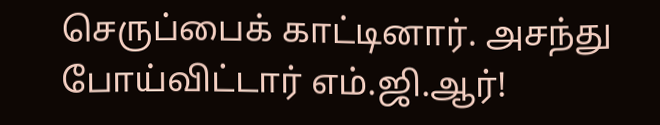செருப்பைக் காட்டினார். அசந்து போய்விட்டார் எம்.ஜி.ஆர்!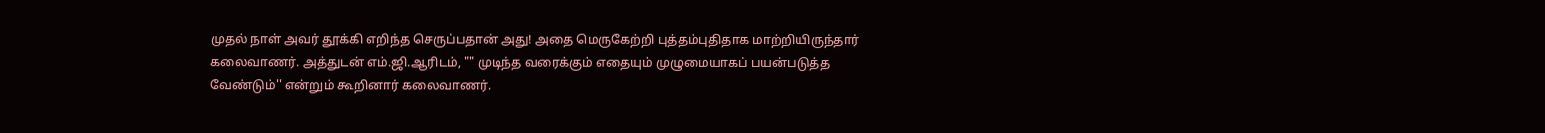முதல் நாள் அவர் தூக்கி எறிந்த செருப்பதான் அது! அதை மெருகேற்றி புத்தம்புதிதாக மாற்றியிருந்தார் கலைவாணர். அத்துடன் எம்.ஜி.ஆரிடம், "" முடிந்த வரைக்கும் எதையும் முழுமையாகப் பயன்படுத்த வேண்டும்'' என்றும் கூறினார் கலைவாணர்.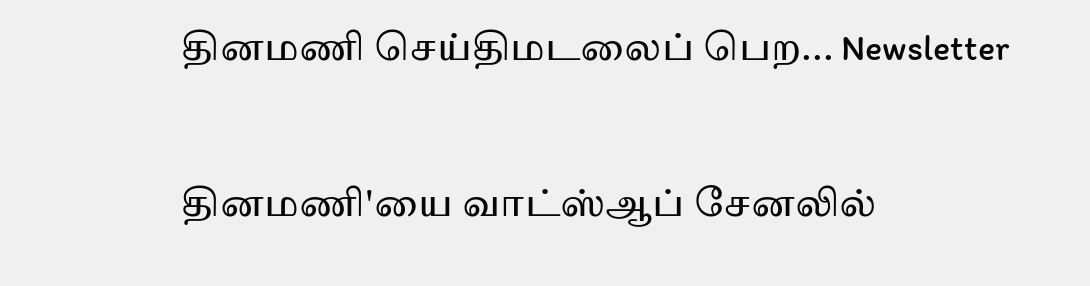தினமணி செய்திமடலைப் பெற... Newsletter

தினமணி'யை வாட்ஸ்ஆப் சேனலில்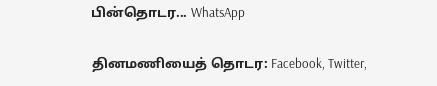பின்தொடர... WhatsApp

தினமணியைத் தொடர: Facebook, Twitter,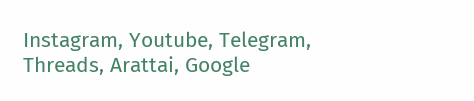Instagram, Youtube, Telegram, Threads, Arattai, Google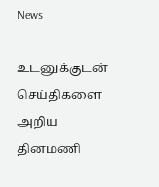News

உடனுக்குடன் செய்திகளை அறிய தினமணி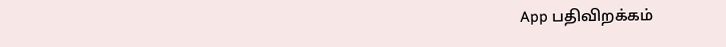App பதிவிறக்கம்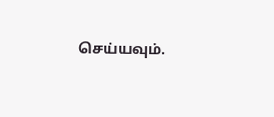செய்யவும்.